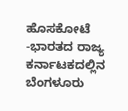ಹೊಸಕೋಟೆ -ಭಾರತದ ರಾಜ್ಯ ಕರ್ನಾಟಕದಲ್ಲಿನ ಬೆಂಗಳೂರು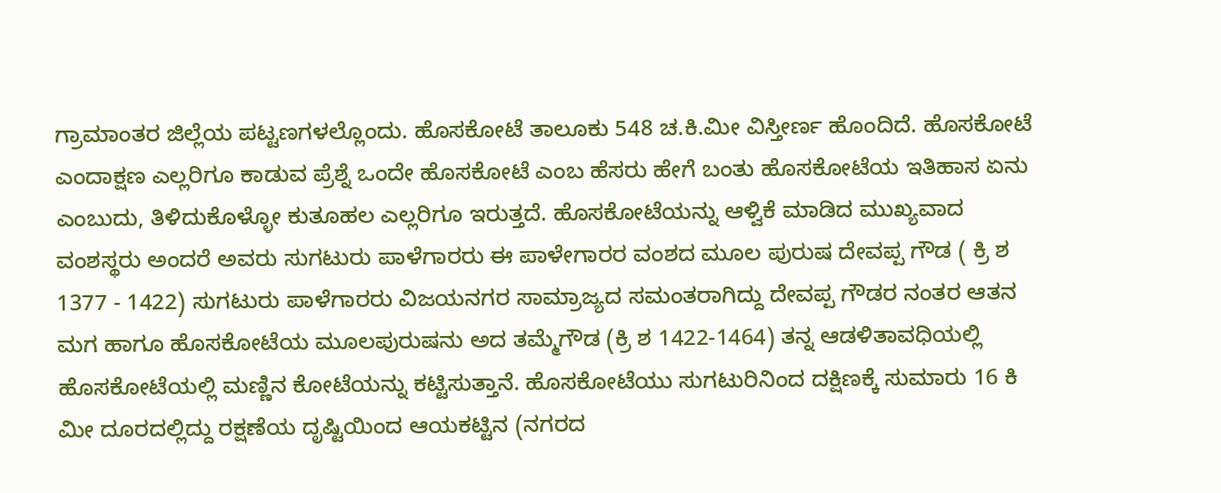ಗ್ರಾಮಾಂತರ ಜಿಲ್ಲೆಯ ಪಟ್ಟಣಗಳಲ್ಲೊಂದು. ಹೊಸಕೋಟೆ ತಾಲೂಕು 548 ಚ.ಕಿ.ಮೀ ವಿಸ್ತೀರ್ಣ ಹೊಂದಿದೆ. ಹೊಸಕೋಟೆ ಎಂದಾಕ್ಷಣ ಎಲ್ಲರಿಗೂ ಕಾಡುವ ಪ್ರೆಶ್ನೆ ಒಂದೇ ಹೊಸಕೋಟೆ ಎಂಬ ಹೆಸರು ಹೇಗೆ ಬಂತು ಹೊಸಕೋಟೆಯ ಇತಿಹಾಸ ಏನು ಎಂಬುದು, ತಿಳಿದುಕೊಳ್ಳೋ ಕುತೂಹಲ ಎಲ್ಲರಿಗೂ ಇರುತ್ತದೆ. ಹೊಸಕೋಟೆಯನ್ನು ಆಳ್ವಿಕೆ ಮಾಡಿದ ಮುಖ್ಯವಾದ ವಂಶಸ್ಥರು ಅಂದರೆ ಅವರು ಸುಗಟುರು ಪಾಳೆಗಾರರು ಈ ಪಾಳೇಗಾರರ ವಂಶದ ಮೂಲ ಪುರುಷ ದೇವಪ್ಪ ಗೌಡ ( ಕ್ರಿ ಶ 1377 - 1422) ಸುಗಟುರು ಪಾಳೆಗಾರರು ವಿಜಯನಗರ ಸಾಮ್ರಾಜ್ಯದ ಸಮಂತರಾಗಿದ್ದು ದೇವಪ್ಪ ಗೌಡರ ನಂತರ ಆತನ ಮಗ ಹಾಗೂ ಹೊಸಕೋಟೆಯ ಮೂಲಪುರುಷನು ಅದ ತಮ್ಮೆಗೌಡ (ಕ್ರಿ ಶ 1422-1464) ತನ್ನ ಆಡಳಿತಾವಧಿಯಲ್ಲಿ ಹೊಸಕೋಟೆಯಲ್ಲಿ ಮಣ್ಣಿನ ಕೋಟೆಯನ್ನು ಕಟ್ಟಿಸುತ್ತಾನೆ. ಹೊಸಕೋಟೆಯು ಸುಗಟುರಿನಿಂದ ದಕ್ಷಿಣಕ್ಕೆ ಸುಮಾರು 16 ಕಿ ಮೀ ದೂರದಲ್ಲಿದ್ದು ರಕ್ಷಣೆಯ ದೃಷ್ಟಿಯಿಂದ ಆಯಕಟ್ಟಿನ (ನಗರದ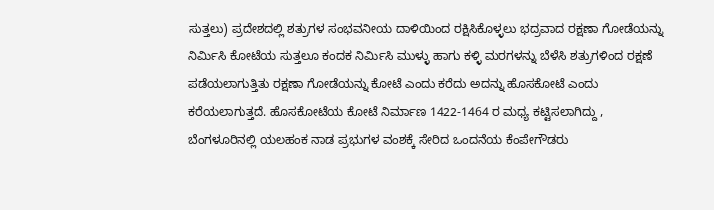ಸುತ್ತಲು) ಪ್ರದೇಶದಲ್ಲಿ ಶತ್ರುಗಳ ಸಂಭವನೀಯ ದಾಳಿಯಿಂದ ರಕ್ಷಿಸಿಕೊಳ್ಳಲು ಭದ್ರವಾದ ರಕ್ಷಣಾ ಗೋಡೆಯನ್ನು ನಿರ್ಮಿಸಿ ಕೋಟೆಯ ಸುತ್ತಲೂ ಕಂದಕ ನಿರ್ಮಿಸಿ ಮುಳ್ಳು ಹಾಗು ಕಳ್ಳಿ ಮರಗಳನ್ನು ಬೆಳೆಸಿ ಶತ್ರುಗಳಿಂದ ರಕ್ಷಣೆ ಪಡೆಯಲಾಗುತ್ತಿತು ರಕ್ಷಣಾ ಗೋಡೆಯನ್ನು ಕೋಟೆ ಎಂದು ಕರೆದು ಅದನ್ನು ಹೊಸಕೋಟೆ ಎಂದು ಕರೆಯಲಾಗುತ್ತದೆ. ಹೊಸಕೋಟೆಯ ಕೋಟೆ ನಿರ್ಮಾಣ 1422-1464 ರ ಮಧ್ಯ ಕಟ್ಟಿಸಲಾಗಿದ್ದು , ಬೆಂಗಳೂರಿನಲ್ಲಿ ಯಲಹಂಕ ನಾಡ ಪ್ರಭುಗಳ ವಂಶಕ್ಕೆ ಸೇರಿದ ಒಂದನೆಯ ಕೆಂಪೇಗೌಡರು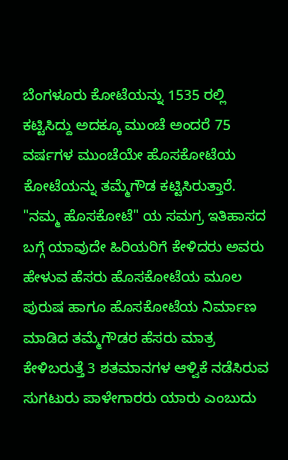ಬೆಂಗಳೂರು ಕೋಟೆಯನ್ನು 1535 ರಲ್ಲಿ ಕಟ್ಟಿಸಿದ್ದು ಅದಕ್ಕೂ ಮುಂಚೆ ಅಂದರೆ 75 ವರ್ಷಗಳ ಮುಂಚೆಯೇ ಹೊಸಕೋಟೆಯ ಕೋಟೆಯನ್ನು ತಮ್ಮೆಗೌಡ ಕಟ್ಟಿಸಿರುತ್ತಾರೆ. "ನಮ್ಮ ಹೊಸಕೋಟೆ" ಯ ಸಮಗ್ರ ಇತಿಹಾಸದ ಬಗ್ಗೆ ಯಾವುದೇ ಹಿರಿಯರಿಗೆ ಕೇಳಿದರು ಅವರು ಹೇಳುವ ಹೆಸರು ಹೊಸಕೋಟೆಯ ಮೂಲ ಪುರುಷ ಹಾಗೂ ಹೊಸಕೋಟೆಯ ನಿರ್ಮಾಣ ಮಾಡಿದ ತಮ್ಮೆಗೌಡರ ಹೆಸರು ಮಾತ್ರ ಕೇಳಿಬರುತ್ತೆ 3 ಶತಮಾನಗಳ ಆಳ್ವಿಕೆ ನಡೆಸಿರುವ ಸುಗಟುರು ಪಾಳೇಗಾರರು ಯಾರು ಎಂಬುದು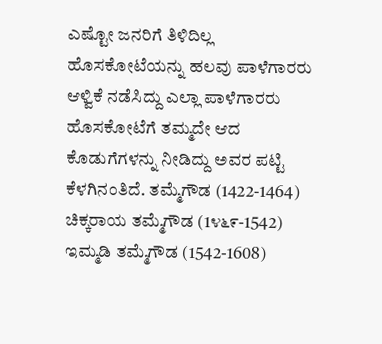ಎಷ್ಟೋ ಜನರಿಗೆ ತಿಳಿದಿಲ್ಲ ಹೊಸಕೋಟೆಯನ್ನು ಹಲವು ಪಾಳೆಗಾರರು ಆಳ್ವಿಕೆ ನಡೆಸಿದ್ದು ಎಲ್ಲಾ ಪಾಳೆಗಾರರು ಹೊಸಕೋಟೆಗೆ ತಮ್ಮದೇ ಆದ ಕೊಡುಗೆಗಳನ್ನು ನೀಡಿದ್ದು ಅವರ ಪಟ್ಟಿ ಕೆಳಗಿನಂತಿದೆ. ತಮ್ಮೆಗೌಡ (1422-1464) ಚಿಕ್ಕರಾಯ ತಮ್ಮೆಗೌಡ (1೪೬೯-1542) ಇಮ್ಮಡಿ ತಮ್ಮೆಗೌಡ (1542-1608)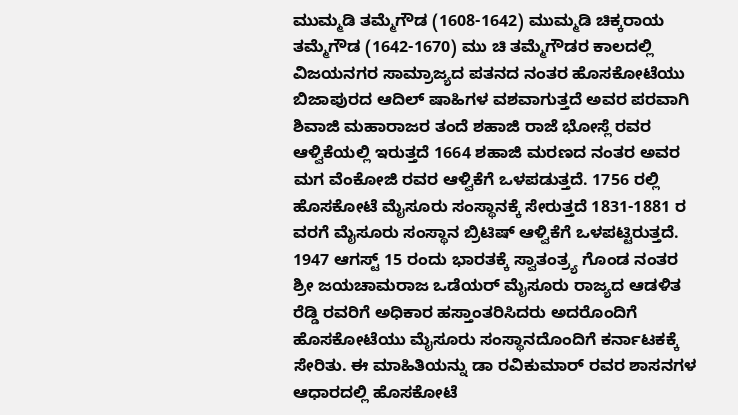ಮುಮ್ಮಡಿ ತಮ್ಮೆಗೌಡ (1608-1642) ಮುಮ್ಮಡಿ ಚಿಕ್ಕರಾಯ ತಮ್ಮೆಗೌಡ (1642-1670) ಮು ಚಿ ತಮ್ಮೆಗೌಡರ ಕಾಲದಲ್ಲಿ ವಿಜಯನಗರ ಸಾಮ್ರಾಜ್ಯದ ಪತನದ ನಂತರ ಹೊಸಕೋಟೆಯು ಬಿಜಾಪುರದ ಆದಿಲ್ ಷಾಹಿಗಳ ವಶವಾಗುತ್ತದೆ ಅವರ ಪರವಾಗಿ ಶಿವಾಜಿ ಮಹಾರಾಜರ ತಂದೆ ಶಹಾಜಿ ರಾಜೆ ಭೋಸ್ಲೆ ರವರ ಆಳ್ವಿಕೆಯಲ್ಲಿ ಇರುತ್ತದೆ 1664 ಶಹಾಜಿ ಮರಣದ ನಂತರ ಅವರ ಮಗ ವೆಂಕೋಜಿ ರವರ ಆಳ್ವಿಕೆಗೆ ಒಳಪಡುತ್ತದೆ. 1756 ರಲ್ಲಿ ಹೊಸಕೋಟೆ ಮೈಸೂರು ಸಂಸ್ಥಾನಕ್ಕೆ ಸೇರುತ್ತದೆ 1831-1881 ರ ವರಗೆ ಮೈಸೂರು ಸಂಸ್ಥಾನ ಬ್ರಿಟಿಷ್ ಆಳ್ವಿಕೆಗೆ ಒಳಪಟ್ಟಿರುತ್ತದೆ. 1947 ಆಗಸ್ಟ್ 15 ರಂದು ಭಾರತಕ್ಕೆ ಸ್ವಾತಂತ್ರ್ಯ ಗೊಂಡ ನಂತರ ಶ್ರೀ ಜಯಚಾಮರಾಜ ಒಡೆಯರ್ ಮೈಸೂರು ರಾಜ್ಯದ ಆಡಳಿತ ರೆಡ್ಡಿ ರವರಿಗೆ ಅಧಿಕಾರ ಹಸ್ತಾಂತರಿಸಿದರು ಅದರೊಂದಿಗೆ ಹೊಸಕೋಟೆಯು ಮೈಸೂರು ಸಂಸ್ಥಾನದೊಂದಿಗೆ ಕರ್ನಾಟಕಕ್ಕೆ ಸೇರಿತು. ಈ ಮಾಹಿತಿಯನ್ನು ಡಾ ರವಿಕುಮಾರ್ ರವರ ಶಾಸನಗಳ ಆಧಾರದಲ್ಲಿ ಹೊಸಕೋಟೆ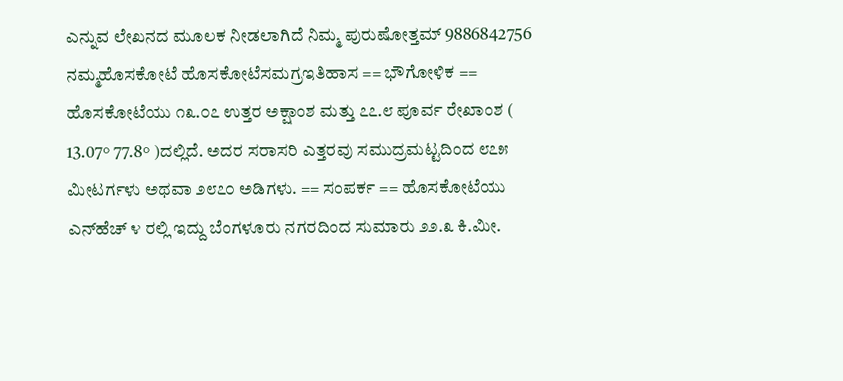ಎನ್ನುವ ಲೇಖನದ ಮೂಲಕ ನೀಡಲಾಗಿದೆ ನಿಮ್ಮ ಪುರುಷೋತ್ತಮ್ 9886842756 ನಮ್ಮಹೊಸಕೋಟೆ ಹೊಸಕೋಟೆಸಮಗ್ರಇತಿಹಾಸ == ಭೌಗೋಳಿಕ == ಹೊಸಕೋಟೆಯು ೧೩.೦೭ ಉತ್ತರ ಅಕ್ಷಾಂಶ ಮತ್ತು ೭೭.೮ ಪೂರ್ವ ರೇಖಾಂಶ ( 13.07° 77.8° )ದಲ್ಲಿದೆ. ಅದರ ಸರಾಸರಿ ಎತ್ತರವು ಸಮುದ್ರಮಟ್ಟದಿಂದ ೮೭೫ ಮೀಟರ್ಗಳು ಅಥವಾ ೨೮೭೦ ಅಡಿಗಳು. == ಸಂಪರ್ಕ == ಹೊಸಕೋಟೆಯು ಎನ್‌ಹೆಚ್ ೪ ರಲ್ಲಿ ಇದ್ದು ಬೆಂಗಳೂರು ನಗರದಿಂದ ಸುಮಾರು ೨೨.೩ ಕಿ.ಮೀ.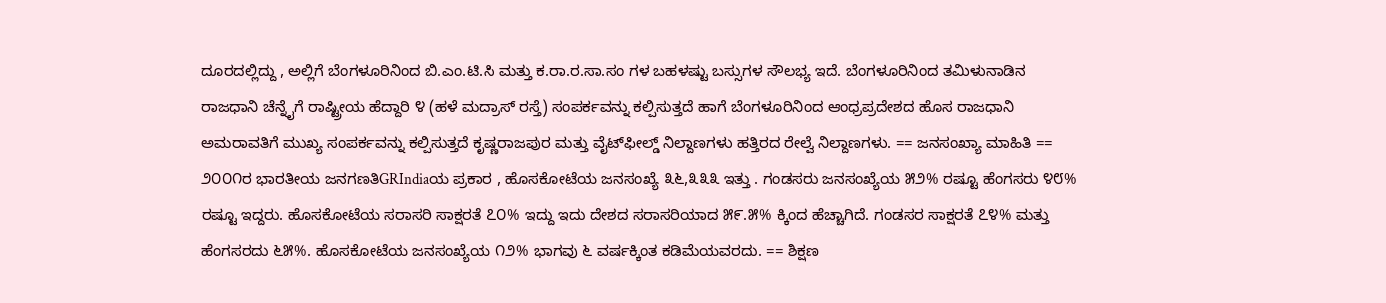ದೂರದಲ್ಲಿದ್ದು , ಅಲ್ಲಿಗೆ ಬೆಂಗಳೂರಿನಿಂದ ಬಿ.ಎಂ.ಟಿ.ಸಿ ಮತ್ತು ಕ.ರಾ.ರ.ಸಾ.ಸಂ ಗಳ ಬಹಳಷ್ಟು ಬಸ್ಸುಗಳ ಸೌಲಭ್ಯ ಇದೆ. ಬೆಂಗಳೂರಿನಿಂದ ತಮಿಳುನಾಡಿನ ರಾಜಧಾನಿ ಚೆನ್ನೈಗೆ ರಾಷ್ಟ್ರೀಯ ಹೆದ್ದಾರಿ ೪ (ಹಳೆ ಮದ್ರಾಸ್ ರಸ್ತೆ) ಸಂಪರ್ಕವನ್ನು ಕಲ್ಪಿಸುತ್ತದೆ ಹಾಗೆ ಬೆಂಗಳೂರಿನಿಂದ ಆಂಧ್ರಪ್ರದೇಶದ ಹೊಸ ರಾಜಧಾನಿ ಅಮರಾವತಿಗೆ ಮುಖ್ಯ ಸಂಪರ್ಕವನ್ನು ಕಲ್ಪಿಸುತ್ತದೆ ಕೃಷ್ಣರಾಜಪುರ ಮತ್ತು ವೈಟ್‌ಫೀಲ್ಡ್ ನಿಲ್ದಾಣಗಳು ಹತ್ತಿರದ ರೇಲ್ವೆ ನಿಲ್ದಾಣಗಳು. == ಜನಸಂಖ್ಯಾ ಮಾಹಿತಿ == ೨೦೦೧ರ ಭಾರತೀಯ ಜನಗಣತಿGRIndiaಯ ಪ್ರಕಾರ , ಹೊಸಕೋಟೆಯ ಜನಸಂಖ್ಯೆ ೩೬,೩೩೩ ಇತ್ತು . ಗಂಡಸರು ಜನಸಂಖ್ಯೆಯ ೫೨% ರಷ್ಟೂ ಹೆಂಗಸರು ೪೮% ರಷ್ಟೂ ಇದ್ದರು. ಹೊಸಕೋಟೆಯ ಸರಾಸರಿ ಸಾಕ್ಷರತೆ ೭೦% ಇದ್ದು ಇದು ದೇಶದ ಸರಾಸರಿಯಾದ ೫೯.೫% ಕ್ಕಿಂದ ಹೆಚ್ಚಾಗಿದೆ. ಗಂಡಸರ ಸಾಕ್ಷರತೆ ೭೪% ಮತ್ತು ಹೆಂಗಸರದು ೬೫%. ಹೊಸಕೋಟೆಯ ಜನಸಂಖ್ಯೆಯ ೧೨% ಭಾಗವು ೬ ವರ್ಷಕ್ಕಿಂತ ಕಡಿಮೆಯವರದು. == ಶಿಕ್ಷಣ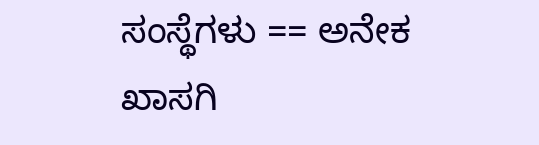ಸಂಸ್ಥೆಗಳು == ಅನೇಕ ಖಾಸಗಿ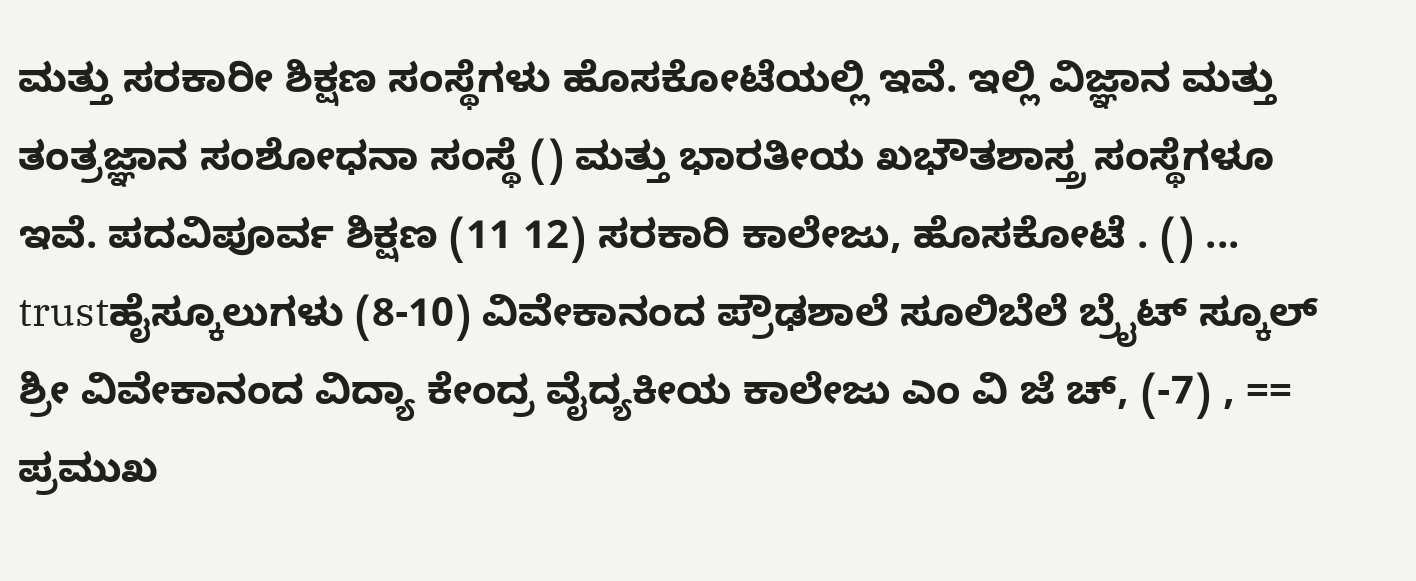ಮತ್ತು ಸರಕಾರೀ ಶಿಕ್ಷಣ ಸಂಸ್ಥೆಗಳು ಹೊಸಕೋಟೆಯಲ್ಲಿ ಇವೆ. ಇಲ್ಲಿ ವಿಜ್ಞಾನ ಮತ್ತು ತಂತ್ರಜ್ಞಾನ ಸಂಶೋಧನಾ ಸಂಸ್ಥೆ () ಮತ್ತು ಭಾರತೀಯ ಖಭೌತಶಾಸ್ತ್ರ ಸಂಸ್ಥೆಗಳೂ ಇವೆ. ಪದವಿಪೂರ್ವ ಶಿಕ್ಷಣ (11 12) ಸರಕಾರಿ ಕಾಲೇಜು, ಹೊಸಕೋಟೆ . () ... trustಹೈಸ್ಕೂಲುಗಳು (8-10) ವಿವೇಕಾನಂದ ಪ್ರೌಢಶಾಲೆ ಸೂಲಿಬೆಲೆ ಬ್ರೈಟ್ ಸ್ಕೂಲ್ ಶ್ರೀ ವಿವೇಕಾನಂದ ವಿದ್ಯಾ ಕೇಂದ್ರ ವೈದ್ಯಕೀಯ ಕಾಲೇಜು ಎಂ ವಿ ಜೆ ಚ್, (-7) , == ಪ್ರಮುಖ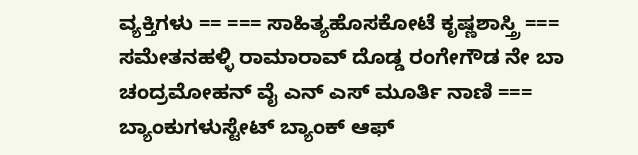ವ್ಯಕ್ತಿಗಳು == === ಸಾಹಿತ್ಯಹೊಸಕೋಟೆ ಕೃಷ್ಣಶಾಸ್ತ್ರಿ === ಸಮೇತನಹಳ್ಳಿ ರಾಮಾರಾವ್ ದೊಡ್ಡ ರಂಗೇಗೌಡ ನೇ ಬಾ ಚಂದ್ರಮೋಹನ್ ವೈ ಎನ್ ಎಸ್ ಮೂರ್ತಿ ನಾಣಿ === ಬ್ಯಾಂಕುಗಳುಸ್ಟೇಟ್ ಬ್ಯಾಂಕ್ ಆಫ್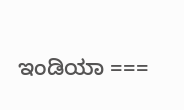ಇಂಡಿಯಾ ===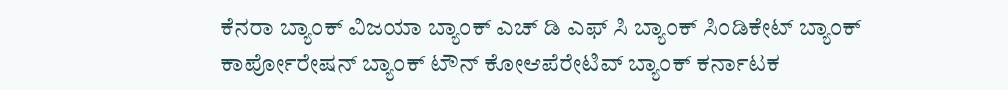ಕೆನರಾ ಬ್ಯಾಂಕ್ ವಿಜಯಾ ಬ್ಯಾಂಕ್ ಎಚ್ ಡಿ ಎಫ್ ಸಿ ಬ್ಯಾಂಕ್ ಸಿಂಡಿಕೇಟ್ ಬ್ಯಾಂಕ್ ಕಾರ್ಪೋರೇಷನ್ ಬ್ಯಾಂಕ್ ಟೌನ್ ಕೋಆಪೆರೇಟಿವ್ ಬ್ಯಾಂಕ್ ಕರ್ನಾಟಕ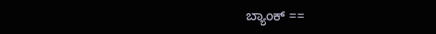ಬ್ಯಾಂಕ್ ==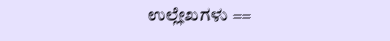ಉಲ್ಲೇಖಗಳು ==